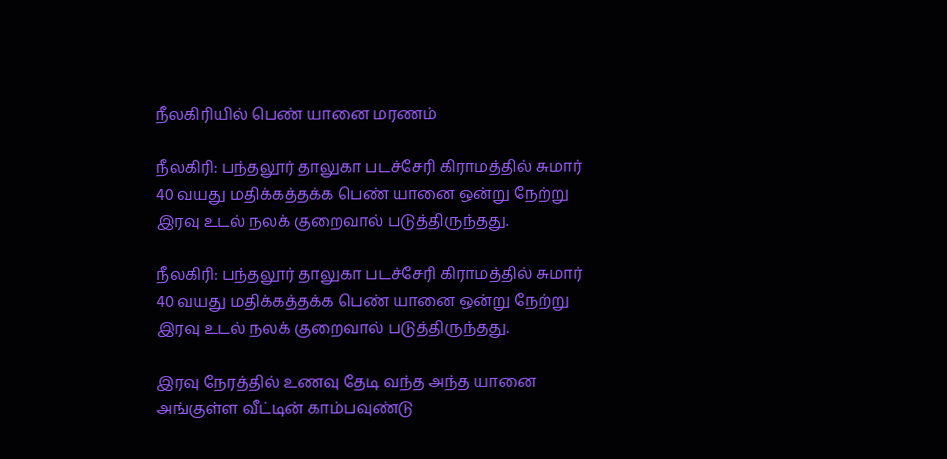நீலகிரியில் பெண் யானை மரணம்

நீலகிரி: பந்தலூர் தாலுகா படச்சேரி கிராமத்தில் சுமார் 40 வயது மதிக்கத்தக்க பெண் யானை ஒன்று நேற்று இரவு உடல் நலக் குறைவால் படுத்திருந்தது.

நீலகிரி: பந்தலூர் தாலுகா படச்சேரி கிராமத்தில் சுமார் 40 வயது மதிக்கத்தக்க பெண் யானை ஒன்று நேற்று இரவு உடல் நலக் குறைவால் படுத்திருந்தது.

இரவு நேரத்தில் உணவு தேடி வந்த அந்த யானை அங்குள்ள வீட்டின் காம்பவுண்டு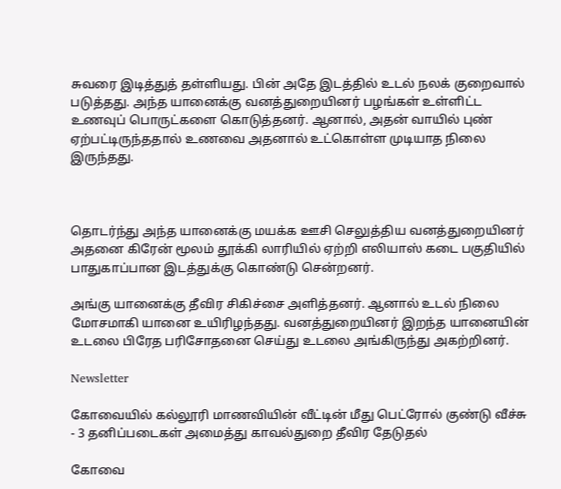சுவரை இடித்துத் தள்ளியது. பின் அதே இடத்தில் உடல் நலக் குறைவால் படுத்தது. அந்த யானைக்கு வனத்துறையினர் பழங்கள் உள்ளிட்ட உணவுப் பொருட்களை கொடுத்தனர். ஆனால், அதன் வாயில் புண் ஏற்பட்டிருந்ததால் உணவை அதனால் உட்கொள்ள முடியாத நிலை இருந்தது.



தொடர்ந்து அந்த யானைக்கு மயக்க ஊசி செலுத்திய வனத்துறையினர் அதனை கிரேன் மூலம் தூக்கி லாரியில் ஏற்றி எலியாஸ் கடை பகுதியில் பாதுகாப்பான இடத்துக்கு கொண்டு சென்றனர்.

அங்கு யானைக்கு தீவிர சிகிச்சை அளித்தனர். ஆனால் உடல் நிலை மோசமாகி யானை உயிரிழந்தது. வனத்துறையினர் இறந்த யானையின் உடலை பிரேத பரிசோதனை செய்து உடலை அங்கிருந்து அகற்றினர்.

Newsletter

கோவையில் கல்லூரி மாணவியின் வீட்டின் மீது பெட்ரோல் குண்டு வீச்சு - 3 தனிப்படைகள் அமைத்து காவல்துறை தீவிர தேடுதல்

கோவை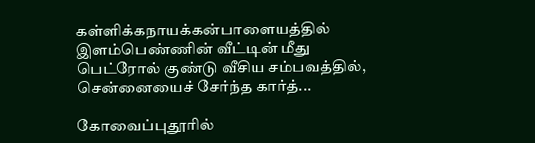கள்ளிக்கநாயக்கன்பாளையத்தில் இளம்பெண்ணின் வீட்டின் மீது பெட்ரோல் குண்டு வீசிய சம்பவத்தில், சென்னையைச் சேர்ந்த கார்த்...

கோவைப்புதூரில்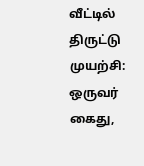வீட்டில் திருட்டு முயற்சி: ஒருவர் கைது,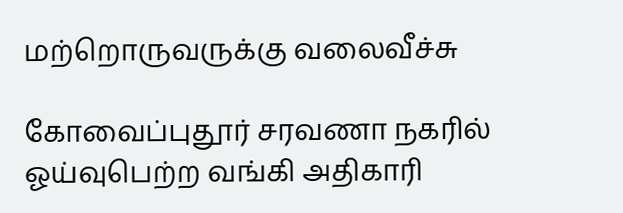மற்றொருவருக்கு வலைவீச்சு

கோவைப்புதூர் சரவணா நகரில் ஓய்வுபெற்ற வங்கி அதிகாரி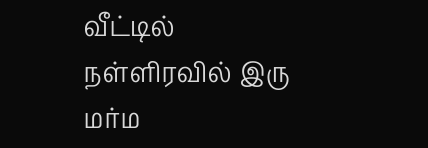வீட்டில் நள்ளிரவில் இரு மர்ம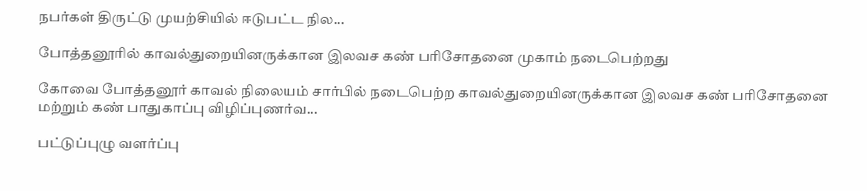நபர்கள் திருட்டு முயற்சியில் ஈடுபட்ட நில...

போத்தனூரில் காவல்துறையினருக்கான இலவச கண் பரிசோதனை முகாம் நடைபெற்றது

கோவை போத்தனூர் காவல் நிலையம் சார்பில் நடைபெற்ற காவல்துறையினருக்கான இலவச கண் பரிசோதனை மற்றும் கண் பாதுகாப்பு விழிப்புணர்வ...

பட்டுப்புழு வளர்ப்பு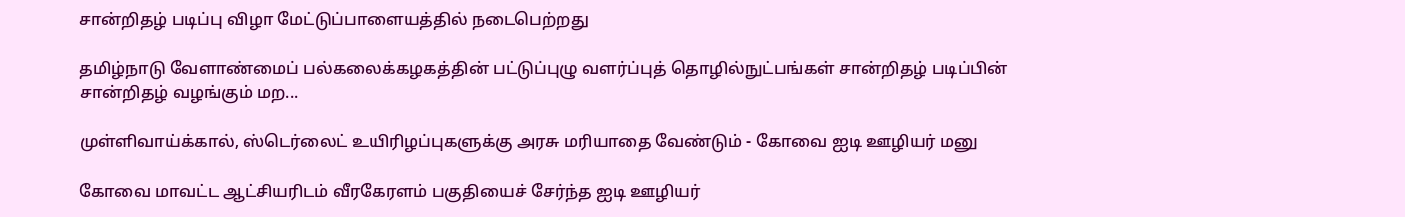சான்றிதழ் படிப்பு விழா மேட்டுப்பாளையத்தில் நடைபெற்றது

தமிழ்நாடு வேளாண்மைப் பல்கலைக்கழகத்தின் பட்டுப்புழு வளர்ப்புத் தொழில்நுட்பங்கள் சான்றிதழ் படிப்பின் சான்றிதழ் வழங்கும் மற...

முள்ளிவாய்க்கால், ஸ்டெர்லைட் உயிரிழப்புகளுக்கு அரசு மரியாதை வேண்டும் - கோவை ஐடி ஊழியர் மனு

கோவை மாவட்ட ஆட்சியரிடம் வீரகேரளம் பகுதியைச் சேர்ந்த ஐடி ஊழியர்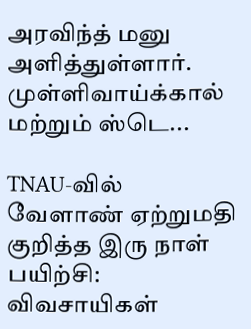அரவிந்த் மனு அளித்துள்ளார். முள்ளிவாய்க்கால் மற்றும் ஸ்டெ...

TNAU-வில் வேளாண் ஏற்றுமதி குறித்த இரு நாள் பயிற்சி: விவசாயிகள்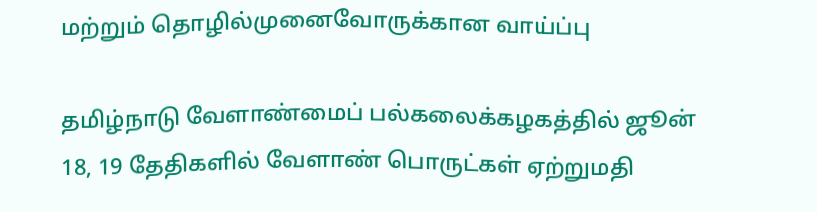மற்றும் தொழில்முனைவோருக்கான வாய்ப்பு

தமிழ்நாடு வேளாண்மைப் பல்கலைக்கழகத்தில் ஜூன் 18, 19 தேதிகளில் வேளாண் பொருட்கள் ஏற்றுமதி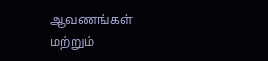ஆவணங்கள் மற்றும்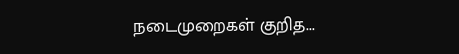நடைமுறைகள் குறித...